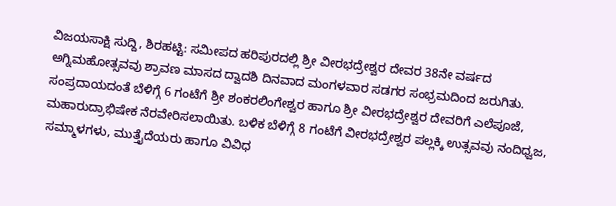ವಿಜಯಸಾಕ್ಷಿ ಸುದ್ದಿ, ಶಿರಹಟ್ಟಿ: ಸಮೀಪದ ಹರಿಪುರದಲ್ಲಿ ಶ್ರೀ ವೀರಭದ್ರೇಶ್ವರ ದೇವರ 38ನೇ ವರ್ಷದ ಅಗ್ನಿಮಹೋತ್ಸವವು ಶ್ರಾವಣ ಮಾಸದ ದ್ವಾದಶಿ ದಿನವಾದ ಮಂಗಳವಾರ ಸಡಗರ ಸಂಭ್ರಮದಿಂದ ಜರುಗಿತು.
ಸಂಪ್ರದಾಯದಂತೆ ಬೆಳಿಗ್ಗೆ 6 ಗಂಟೆಗೆ ಶ್ರೀ ಶಂಕರಲಿಂಗೇಶ್ವರ ಹಾಗೂ ಶ್ರೀ ವೀರಭದ್ರೇಶ್ವರ ದೇವರಿಗೆ ಎಲೆಪೂಜೆ, ಮಹಾರುದ್ರಾಭಿಷೇಕ ನೆರವೇರಿಸಲಾಯಿತು. ಬಳಿಕ ಬೆಳಿಗ್ಗೆ 8 ಗಂಟೆಗೆ ವೀರಭದ್ರೇಶ್ವರ ಪಲ್ಲಕ್ಕಿ ಉತ್ಸವವು ನಂದಿಧ್ವಜ, ಸಮ್ಮಾಳಗಳು, ಮುತ್ತೈದೆಯರು ಹಾಗೂ ವಿವಿಧ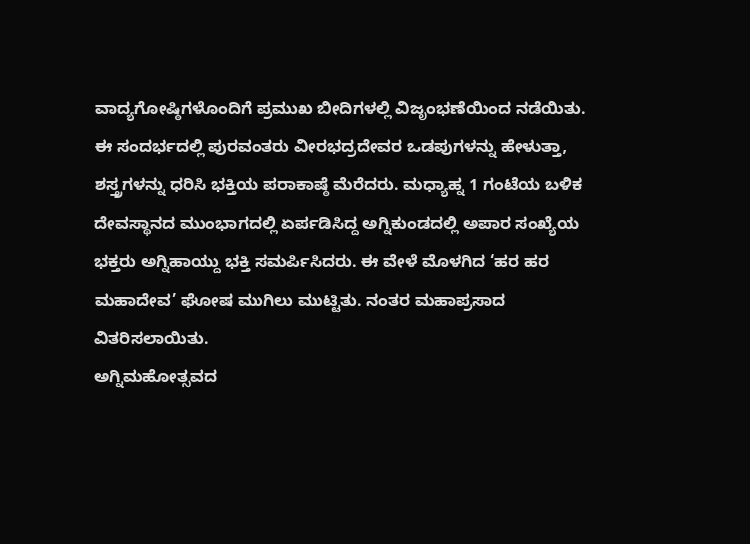ವಾದ್ಯಗೋಷ್ಠಿಗಳೊಂದಿಗೆ ಪ್ರಮುಖ ಬೀದಿಗಳಲ್ಲಿ ವಿಜೃಂಭಣೆಯಿಂದ ನಡೆಯಿತು.
ಈ ಸಂದರ್ಭದಲ್ಲಿ ಪುರವಂತರು ವೀರಭದ್ರದೇವರ ಒಡಪುಗಳನ್ನು ಹೇಳುತ್ತಾ, ಶಸ್ತ್ರಗಳನ್ನು ಧರಿಸಿ ಭಕ್ತಿಯ ಪರಾಕಾಷ್ಠೆ ಮೆರೆದರು. ಮಧ್ಯಾಹ್ನ 1 ಗಂಟೆಯ ಬಳಿಕ ದೇವಸ್ಥಾನದ ಮುಂಭಾಗದಲ್ಲಿ ಏರ್ಪಡಿಸಿದ್ದ ಅಗ್ನಿಕುಂಡದಲ್ಲಿ ಅಪಾರ ಸಂಖ್ಯೆಯ ಭಕ್ತರು ಅಗ್ನಿಹಾಯ್ದು ಭಕ್ತಿ ಸಮರ್ಪಿಸಿದರು. ಈ ವೇಳೆ ಮೊಳಗಿದ ‘ಹರ ಹರ ಮಹಾದೇವ’ ಘೋಷ ಮುಗಿಲು ಮುಟ್ಟಿತು. ನಂತರ ಮಹಾಪ್ರಸಾದ ವಿತರಿಸಲಾಯಿತು.
ಅಗ್ನಿಮಹೋತ್ಸವದ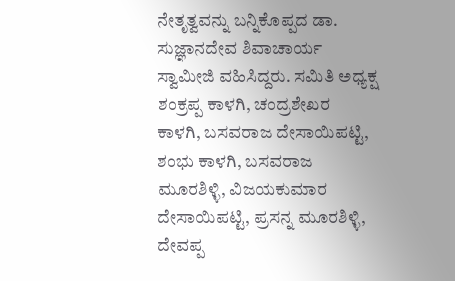ನೇತೃತ್ವವನ್ನು ಬನ್ನಿಕೊಪ್ಪದ ಡಾ. ಸುಜ್ಞಾನದೇವ ಶಿವಾಚಾರ್ಯ ಸ್ವಾಮೀಜಿ ವಹಿಸಿದ್ದರು. ಸಮಿತಿ ಅಧ್ಯಕ್ಷ ಶಂಕ್ರಪ್ಪ ಕಾಳಗಿ, ಚಂದ್ರಶೇಖರ ಕಾಳಗಿ, ಬಸವರಾಜ ದೇಸಾಯಿಪಟ್ಟಿ, ಶಂಭು ಕಾಳಗಿ, ಬಸವರಾಜ ಮೂರಶಿಳ್ಳಿ, ವಿಜಯಕುಮಾರ ದೇಸಾಯಿಪಟ್ಟಿ, ಪ್ರಸನ್ನ ಮೂರಶಿಳ್ಳಿ, ದೇವಪ್ಪ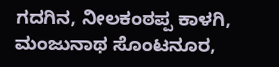ಗದಗಿನ, ನೀಲಕಂಠಪ್ಪ ಕಾಳಗಿ, ಮಂಜುನಾಥ ಸೊಂಟನೂರ,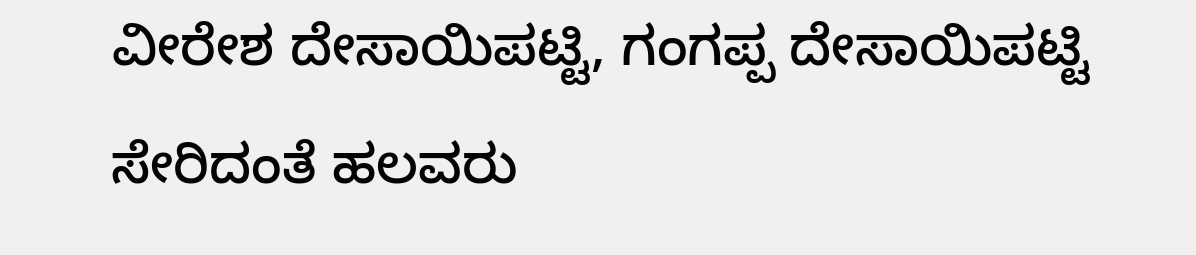ವೀರೇಶ ದೇಸಾಯಿಪಟ್ಟಿ, ಗಂಗಪ್ಪ ದೇಸಾಯಿಪಟ್ಟಿ ಸೇರಿದಂತೆ ಹಲವರು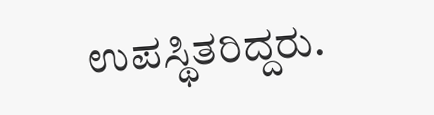ಉಪಸ್ಥಿತರಿದ್ದರು.